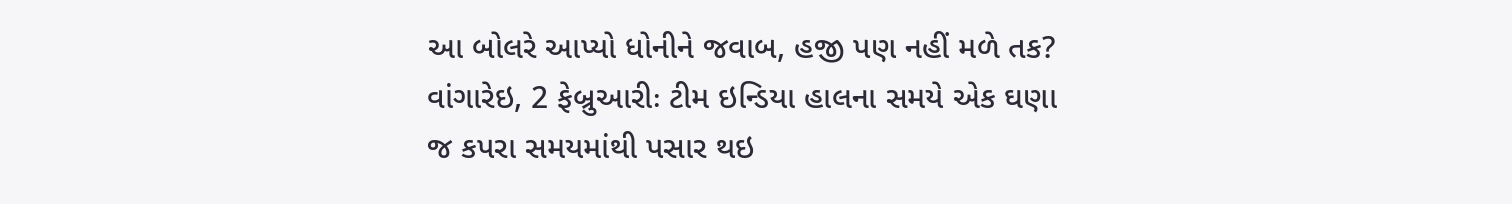આ બોલરે આપ્યો ધોનીને જવાબ, હજી પણ નહીં મળે તક?
વાંગારેઇ, 2 ફેબ્રુઆરીઃ ટીમ ઇન્ડિયા હાલના સમયે એક ઘણા જ કપરા સમયમાંથી પસાર થઇ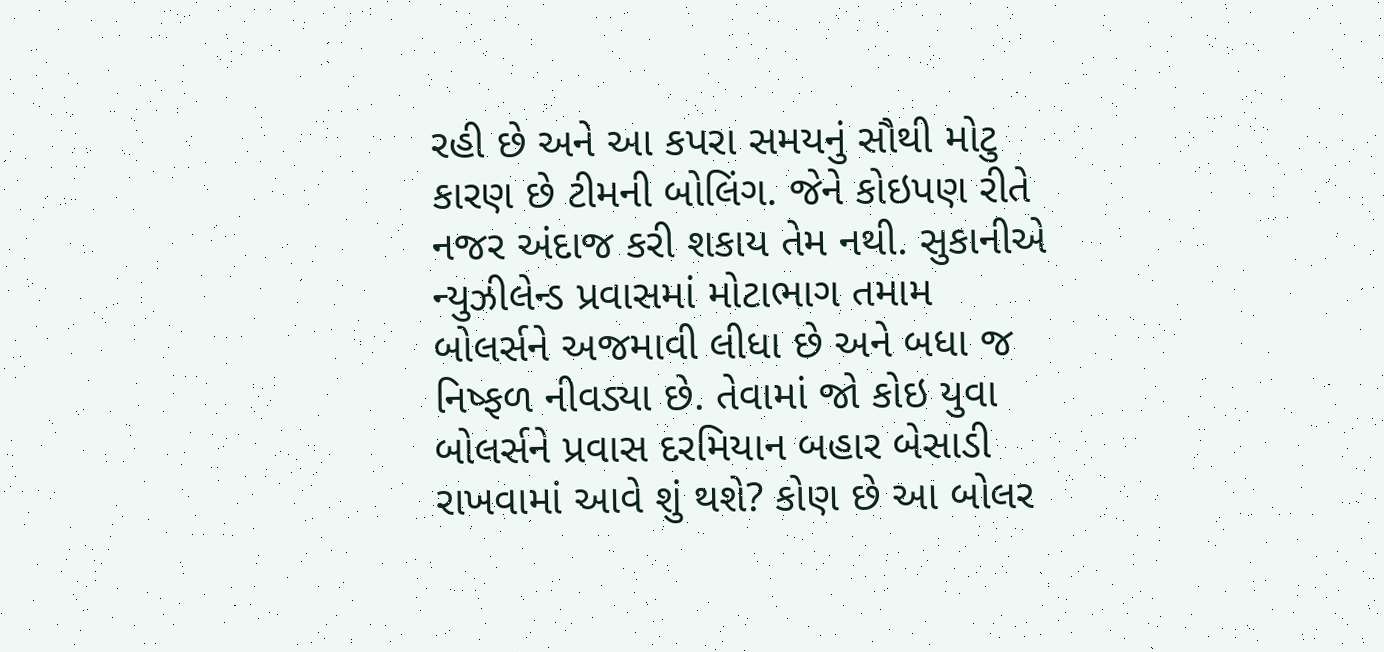રહી છે અને આ કપરા સમયનું સૌથી મોટુ કારણ છે ટીમની બોલિંગ. જેને કોઇપણ રીતે નજર અંદાજ કરી શકાય તેમ નથી. સુકાનીએ ન્યુઝીલેન્ડ પ્રવાસમાં મોટાભાગ તમામ બોલર્સને અજમાવી લીધા છે અને બધા જ નિષ્ફળ નીવડ્યા છે. તેવામાં જો કોઇ યુવા બોલર્સને પ્રવાસ દરમિયાન બહાર બેસાડી રાખવામાં આવે શું થશે? કોણ છે આ બોલર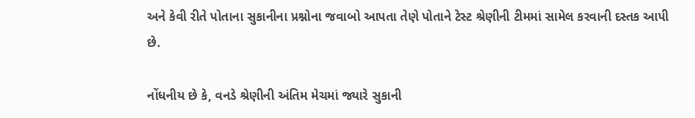અને કેવી રીતે પોતાના સુકાનીના પ્રશ્નોના જવાબો આપતા તેણે પોતાને ટેસ્ટ શ્રેણીની ટીમમાં સામેલ કરવાની દસ્તક આપી છે.

નોંધનીય છે કે, વનડે શ્રેણીની અંતિમ મેચમાં જ્યારે સુકાની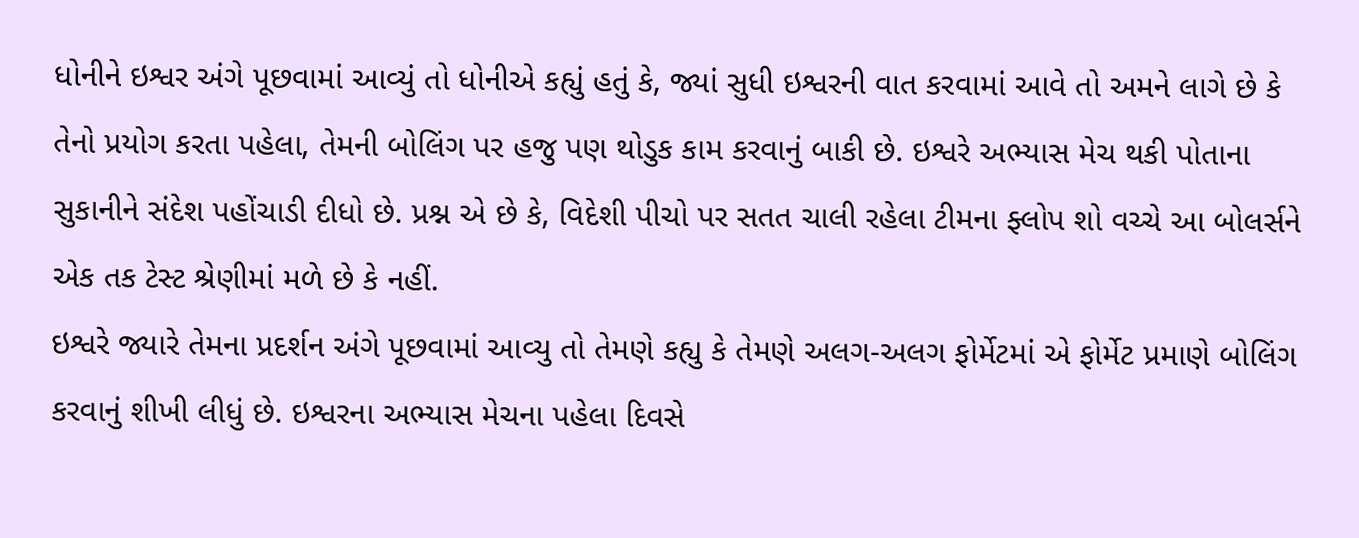ધોનીને ઇશ્વર અંગે પૂછવામાં આવ્યું તો ધોનીએ કહ્યું હતું કે, જ્યાં સુધી ઇશ્વરની વાત કરવામાં આવે તો અમને લાગે છે કે તેનો પ્રયોગ કરતા પહેલા, તેમની બોલિંગ પર હજુ પણ થોડુક કામ કરવાનું બાકી છે. ઇશ્વરે અભ્યાસ મેચ થકી પોતાના સુકાનીને સંદેશ પહોંચાડી દીધો છે. પ્રશ્ન એ છે કે, વિદેશી પીચો પર સતત ચાલી રહેલા ટીમના ફ્લોપ શો વચ્ચે આ બોલર્સને એક તક ટેસ્ટ શ્રેણીમાં મળે છે કે નહીં.
ઇશ્વરે જ્યારે તેમના પ્રદર્શન અંગે પૂછવામાં આવ્યુ તો તેમણે કહ્યુ કે તેમણે અલગ-અલગ ફોર્મેટમાં એ ફોર્મેટ પ્રમાણે બોલિંગ કરવાનું શીખી લીધું છે. ઇશ્વરના અભ્યાસ મેચના પહેલા દિવસે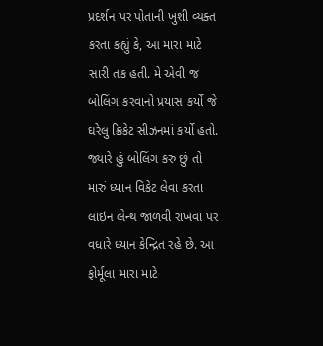પ્રદર્શન પર પોતાની ખુશી વ્યક્ત કરતા કહ્યું કે, આ મારા માટે સારી તક હતી. મે એવી જ બોલિંગ કરવાનો પ્રયાસ કર્યો જે ઘરેલુ ક્રિકેટ સીઝનમાં કર્યો હતો. જ્યારે હું બોલિંગ કરુ છું તો મારું ધ્યાન વિકેટ લેવા કરતા લાઇન લેન્થ જાળવી રાખવા પર વધારે ધ્યાન કેન્દ્રિત રહે છે. આ ફોર્મૂલા મારા માટે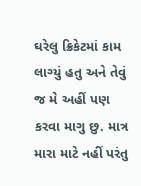ઘરેલુ ક્રિકેટમાં કામ લાગ્યું હતુ અને તેવું જ મે અહીં પણ કરવા માગુ છુ. માત્ર મારા માટે નહીં પરંતુ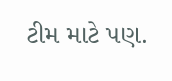ટીમ માટે પણ.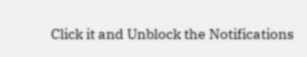Click it and Unblock the Notifications